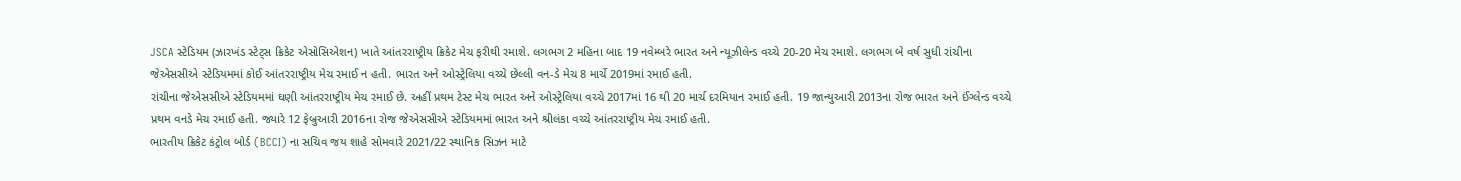JSCA સ્ટેડિયમ (ઝારખંડ સ્ટેટ્સ ક્રિકેટ એસોસિએશન) ખાતે આંતરરાષ્ટ્રીય ક્રિકેટ મેચ ફરીથી રમાશે. લગભગ 2 મહિના બાદ 19 નવેમ્બરે ભારત અને ન્યૂઝીલેન્ડ વચ્ચે 20-20 મેચ રમાશે. લગભગ બે વર્ષ સુધી રાંચીના જેએસસીએ સ્ટેડિયમમાં કોઈ આંતરરાષ્ટ્રીય મેચ રમાઈ ન હતી. ભારત અને ઓસ્ટ્રેલિયા વચ્ચે છેલ્લી વન-ડે મેચ 8 માર્ચે 2019માં રમાઈ હતી.
રાંચીના જેએસસીએ સ્ટેડિયમમાં ઘણી આંતરરાષ્ટ્રીય મેચ રમાઈ છે. અહીં પ્રથમ ટેસ્ટ મેચ ભારત અને ઓસ્ટ્રેલિયા વચ્ચે 2017માં 16 થી 20 માર્ચ દરમિયાન રમાઈ હતી. 19 જાન્યુઆરી 2013ના રોજ ભારત અને ઈંગ્લેન્ડ વચ્ચે પ્રથમ વનડે મેચ રમાઈ હતી. જ્યારે 12 ફેબ્રુઆરી 2016ના રોજ જેએસસીએ સ્ટેડિયમમાં ભારત અને શ્રીલંકા વચ્ચે આંતરરાષ્ટ્રીય મેચ રમાઈ હતી.
ભારતીય ક્રિકેટ કંટ્રોલ બોર્ડ (BCCI) ના સચિવ જય શાહે સોમવારે 2021/22 સ્થાનિક સિઝન માટે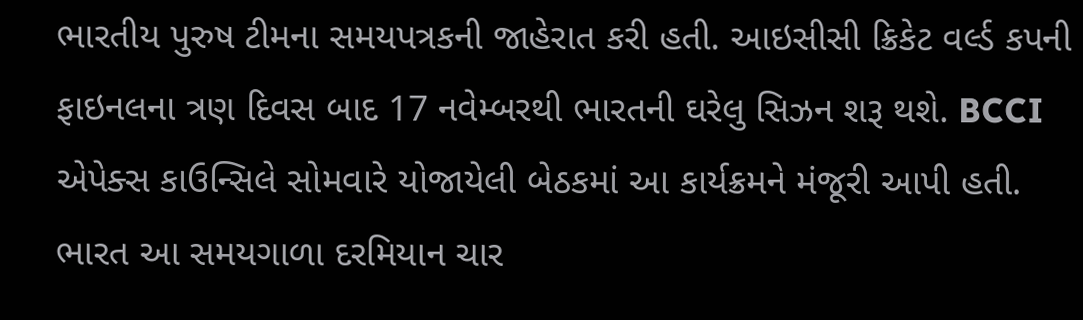ભારતીય પુરુષ ટીમના સમયપત્રકની જાહેરાત કરી હતી. આઇસીસી ક્રિકેટ વર્લ્ડ કપની ફાઇનલના ત્રણ દિવસ બાદ 17 નવેમ્બરથી ભારતની ઘરેલુ સિઝન શરૂ થશે. BCCI એપેક્સ કાઉન્સિલે સોમવારે યોજાયેલી બેઠકમાં આ કાર્યક્રમને મંજૂરી આપી હતી. ભારત આ સમયગાળા દરમિયાન ચાર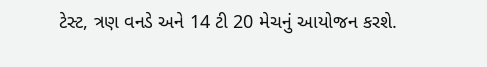ટેસ્ટ, ત્રણ વનડે અને 14 ટી 20 મેચનું આયોજન કરશે.